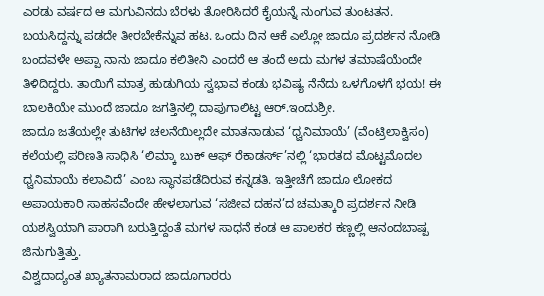ಎರಡು ವರ್ಷದ ಆ ಮಗುವಿನದು ಬೆರಳು ತೋರಿಸಿದರೆ ಕೈಯನ್ನೆ ನುಂಗುವ ತುಂಟತನ. ಬಯಸಿದ್ದನ್ನು ಪಡದೇ ತೀರಬೇಕೆನ್ನುವ ಹಟ. ಒಂದು ದಿನ ಆಕೆ ಎಲ್ಲೋ ಜಾದೂ ಪ್ರದರ್ಶನ ನೋಡಿ ಬಂದವಳೇ ಅಪ್ಪಾ ನಾನು ಜಾದೂ ಕಲಿತೀನಿ ಎಂದರೆ ಆ ತಂದೆ ಅದು ಮಗಳ ತಮಾಷೆಯೆಂದೇ ತಿಳಿದಿದ್ದರು. ತಾಯಿಗೆ ಮಾತ್ರ ಹುಡುಗಿಯ ಸ್ವಭಾವ ಕಂಡು ಭವಿಷ್ಯ ನೆನೆದು ಒಳಗೊಳಗೆ ಭಯ! ಈ ಬಾಲಕಿಯೇ ಮುಂದೆ ಜಾದೂ ಜಗತ್ತಿನಲ್ಲಿ ದಾಪುಗಾಲಿಟ್ಟ ಆರ್.ಇಂದುಶ್ರೀ.
ಜಾದೂ ಜತೆಯಲ್ಲೇ ತುಟಿಗಳ ಚಲನೆಯಿಲ್ಲದೇ ಮಾತನಾಡುವ ‘ಧ್ವನಿಮಾಯೆ’ (ವೆಂಟ್ರಿಲಾಕ್ವಿಸಂ) ಕಲೆಯಲ್ಲಿ ಪರಿಣತಿ ಸಾಧಿಸಿ ‘ಲಿಮ್ಕಾ ಬುಕ್ ಆಫ್ ರೆಕಾಡರ್ಸ್’ನಲ್ಲಿ ‘ಭಾರತದ ಮೊಟ್ಟಮೊದಲ ಧ್ವನಿಮಾಯೆ ಕಲಾವಿದೆ’ ಎಂಬ ಸ್ಥಾನಪಡೆದಿರುವ ಕನ್ನಡತಿ. ಇತ್ತೀಚೆಗೆ ಜಾದೂ ಲೋಕದ ಅಪಾಯಕಾರಿ ಸಾಹಸವೆಂದೇ ಹೇಳಲಾಗುವ ‘ಸಜೀವ ದಹನ’ದ ಚಮತ್ಕಾರಿ ಪ್ರದರ್ಶನ ನೀಡಿ ಯಶಸ್ವಿಯಾಗಿ ಪಾರಾಗಿ ಬರುತ್ತಿದ್ದಂತೆ ಮಗಳ ಸಾಧನೆ ಕಂಡ ಆ ಪಾಲಕರ ಕಣ್ಣಲ್ಲಿ ಆನಂದಬಾಷ್ಪ ಜಿನುಗುತ್ತಿತ್ತು.
ವಿಶ್ವದಾದ್ಯಂತ ಖ್ಯಾತನಾಮರಾದ ಜಾದೂಗಾರರು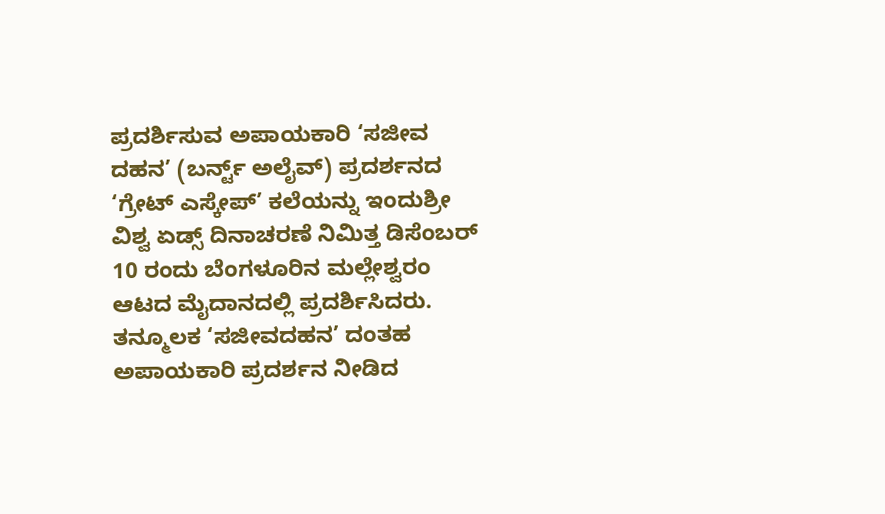ಪ್ರದರ್ಶಿಸುವ ಅಪಾಯಕಾರಿ ‘ಸಜೀವ ದಹನ’ (ಬರ್ನ್ಟ್ ಅಲೈವ್) ಪ್ರದರ್ಶನದ ‘ಗ್ರೇಟ್ ಎಸ್ಕೇಪ್’ ಕಲೆಯನ್ನು ಇಂದುಶ್ರೀ ವಿಶ್ವ ಏಡ್ಸ್ ದಿನಾಚರಣೆ ನಿಮಿತ್ತ ಡಿಸೆಂಬರ್ 10 ರಂದು ಬೆಂಗಳೂರಿನ ಮಲ್ಲೇಶ್ವರಂ ಆಟದ ಮೈದಾನದಲ್ಲಿ ಪ್ರದರ್ಶಿಸಿದರು. ತನ್ಮೂಲಕ ‘ಸಜೀವದಹನ’ ದಂತಹ ಅಪಾಯಕಾರಿ ಪ್ರದರ್ಶನ ನೀಡಿದ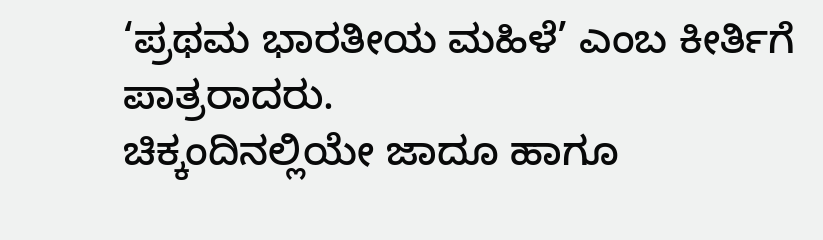‘ಪ್ರಥಮ ಭಾರತೀಯ ಮಹಿಳೆ’ ಎಂಬ ಕೀರ್ತಿಗೆ ಪಾತ್ರರಾದರು.
ಚಿಕ್ಕಂದಿನಲ್ಲಿಯೇ ಜಾದೂ ಹಾಗೂ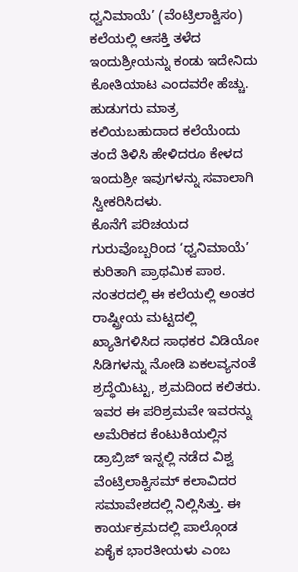ಧ್ವನಿಮಾಯೆ’ (ವೆಂಟ್ರಿಲಾಕ್ವಿಸಂ) ಕಲೆಯಲ್ಲಿ ಆಸಕ್ತಿ ತಳೆದ ಇಂದುಶ್ರೀಯನ್ನು ಕಂಡು ಇದೇನಿದು ಕೋತಿಯಾಟ ಎಂದವರೇ ಹೆಚ್ಚು. ಹುಡುಗರು ಮಾತ್ರ ಕಲಿಯಬಹುದಾದ ಕಲೆಯೆಂದು ತಂದೆ ತಿಳಿಸಿ ಹೇಳಿದರೂ ಕೇಳದ ಇಂದುಶ್ರೀ ಇವುಗಳನ್ನು ಸವಾಲಾಗಿ ಸ್ವೀಕರಿಸಿದಳು.
ಕೊನೆಗೆ ಪರಿಚಯದ ಗುರುವೊಬ್ಬರಿಂದ ‘ಧ್ವನಿಮಾಯೆ’ ಕುರಿತಾಗಿ ಪ್ರಾಥಮಿಕ ಪಾಠ. ನಂತರದಲ್ಲಿ ಈ ಕಲೆಯಲ್ಲಿ ಅಂತರ ರಾಷ್ಟ್ರೀಯ ಮಟ್ಟದಲ್ಲಿ ಖ್ಯಾತಿಗಳಿಸಿದ ಸಾಧಕರ ವಿಡಿಯೋ ಸಿಡಿಗಳನ್ನು ನೋಡಿ ಏಕಲವ್ಯನಂತೆ ಶ್ರದ್ಧೆಯಿಟ್ಟು, ಶ್ರಮದಿಂದ ಕಲಿತರು. ಇವರ ಈ ಪರಿಶ್ರಮವೇ ಇವರನ್ನು ಅಮೆರಿಕದ ಕೆಂಟುಕಿಯಲ್ಲಿನ ಡ್ರಾಬ್ರಿಜ್ ಇನ್ನಲ್ಲಿ ನಡೆದ ವಿಶ್ವ ವೆಂಟ್ರಿಲಾಕ್ವಿಸಮ್ ಕಲಾವಿದರ ಸಮಾವೇಶದಲ್ಲಿ ನಿಲ್ಲಿಸಿತ್ತು. ಈ ಕಾರ್ಯಕ್ರಮದಲ್ಲಿ ಪಾಲ್ಗೊಂಡ ಏಕೈಕ ಭಾರತೀಯಳು ಎಂಬ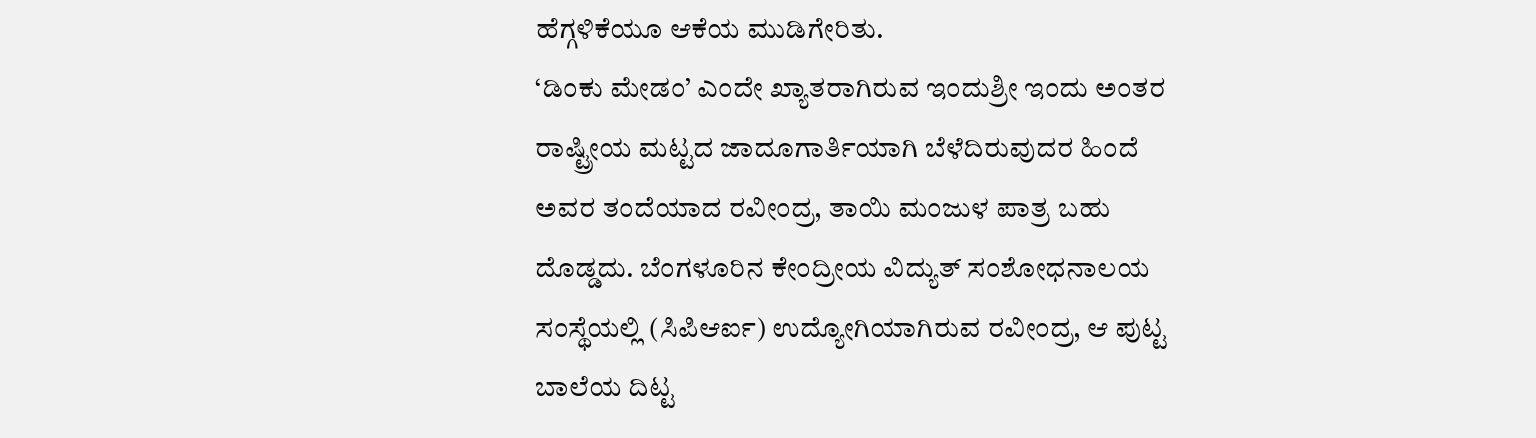ಹೆಗ್ಗಳಿಕೆಯೂ ಆಕೆಯ ಮುಡಿಗೇರಿತು.
‘ಡಿಂಕು ಮೇಡಂ’ ಎಂದೇ ಖ್ಯಾತರಾಗಿರುವ ಇಂದುಶ್ರೀ ಇಂದು ಅಂತರ ರಾಷ್ಟ್ರೀಯ ಮಟ್ಟದ ಜಾದೂಗಾರ್ತಿಯಾಗಿ ಬೆಳೆದಿರುವುದರ ಹಿಂದೆ ಅವರ ತಂದೆಯಾದ ರವೀಂದ್ರ, ತಾಯಿ ಮಂಜುಳ ಪಾತ್ರ ಬಹು ದೊಡ್ಡದು. ಬೆಂಗಳೂರಿನ ಕೇಂದ್ರೀಯ ವಿದ್ಯುತ್ ಸಂಶೋಧನಾಲಯ ಸಂಸ್ಥೆಯಲ್ಲಿ (ಸಿಪಿಆರ್ಐ) ಉದ್ಯೋಗಿಯಾಗಿರುವ ರವೀಂದ್ರ, ಆ ಪುಟ್ಟ ಬಾಲೆಯ ದಿಟ್ಟ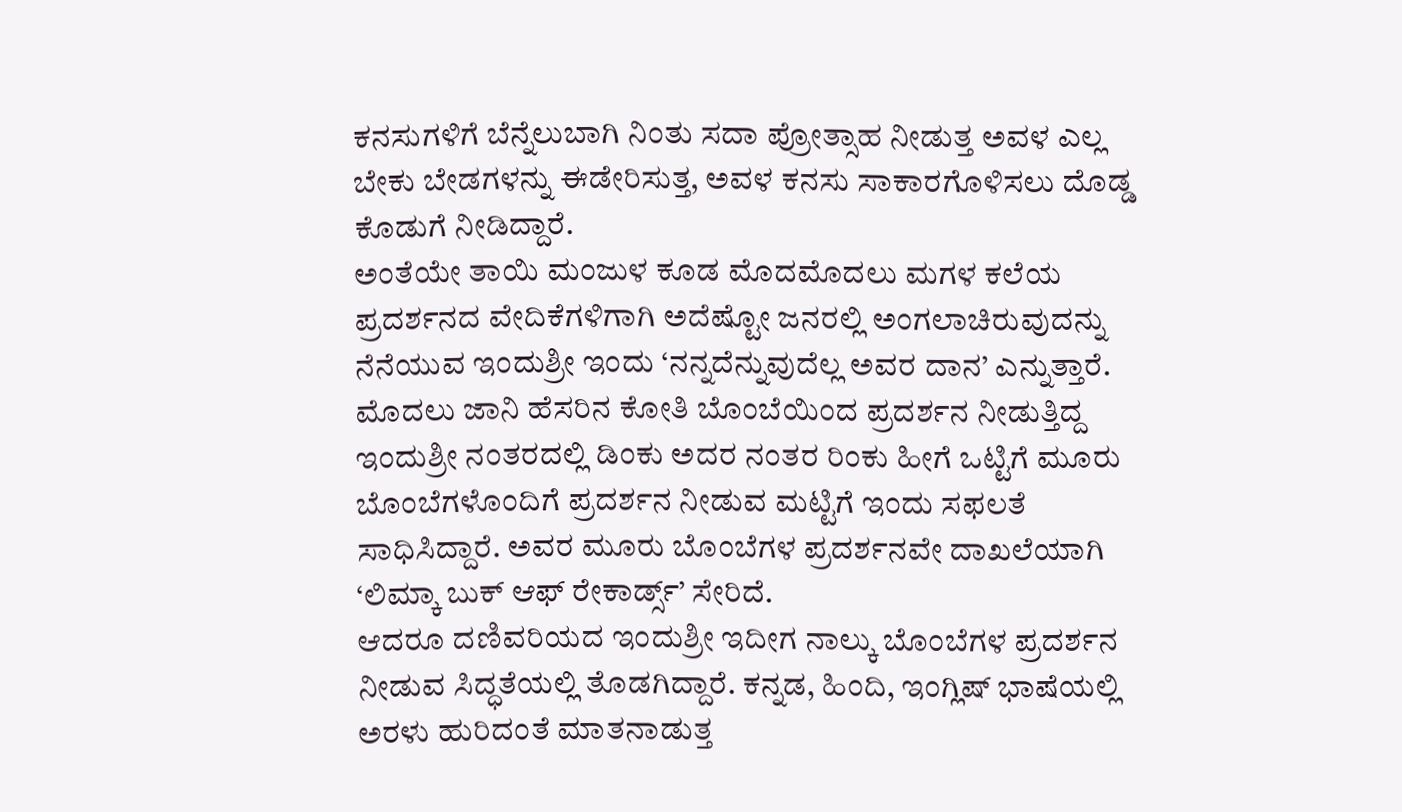ಕನಸುಗಳಿಗೆ ಬೆನ್ನೆಲುಬಾಗಿ ನಿಂತು ಸದಾ ಪ್ರೋತ್ಸಾಹ ನೀಡುತ್ತ ಅವಳ ಎಲ್ಲ ಬೇಕು ಬೇಡಗಳನ್ನು ಈಡೇರಿಸುತ್ತ, ಅವಳ ಕನಸು ಸಾಕಾರಗೊಳಿಸಲು ದೊಡ್ಡ ಕೊಡುಗೆ ನೀಡಿದ್ದಾರೆ.
ಅಂತೆಯೇ ತಾಯಿ ಮಂಜುಳ ಕೂಡ ಮೊದಮೊದಲು ಮಗಳ ಕಲೆಯ ಪ್ರದರ್ಶನದ ವೇದಿಕೆಗಳಿಗಾಗಿ ಅದೆಷ್ಟೋ ಜನರಲ್ಲಿ ಅಂಗಲಾಚಿರುವುದನ್ನು ನೆನೆಯುವ ಇಂದುಶ್ರೀ ಇಂದು ‘ನನ್ನದೆನ್ನುವುದೆಲ್ಲ ಅವರ ದಾನ’ ಎನ್ನುತ್ತಾರೆ.
ಮೊದಲು ಜಾನಿ ಹೆಸರಿನ ಕೋತಿ ಬೊಂಬೆಯಿಂದ ಪ್ರದರ್ಶನ ನೀಡುತ್ತಿದ್ದ ಇಂದುಶ್ರೀ ನಂತರದಲ್ಲಿ ಡಿಂಕು ಅದರ ನಂತರ ರಿಂಕು ಹೀಗೆ ಒಟ್ಟಿಗೆ ಮೂರು ಬೊಂಬೆಗಳೊಂದಿಗೆ ಪ್ರದರ್ಶನ ನೀಡುವ ಮಟ್ಟಿಗೆ ಇಂದು ಸಫಲತೆ ಸಾಧಿಸಿದ್ದಾರೆ. ಅವರ ಮೂರು ಬೊಂಬೆಗಳ ಪ್ರದರ್ಶನವೇ ದಾಖಲೆಯಾಗಿ ‘ಲಿಮ್ಕಾ ಬುಕ್ ಆಫ್ ರೇಕಾರ್ಡ್ಸ್’ ಸೇರಿದೆ.
ಆದರೂ ದಣಿವರಿಯದ ಇಂದುಶ್ರೀ ಇದೀಗ ನಾಲ್ಕು ಬೊಂಬೆಗಳ ಪ್ರದರ್ಶನ ನೀಡುವ ಸಿದ್ಧತೆಯಲ್ಲಿ ತೊಡಗಿದ್ದಾರೆ. ಕನ್ನಡ, ಹಿಂದಿ, ಇಂಗ್ಲಿಷ್ ಭಾಷೆಯಲ್ಲಿ ಅರಳು ಹುರಿದಂತೆ ಮಾತನಾಡುತ್ತ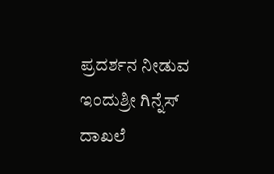ಪ್ರದರ್ಶನ ನೀಡುವ ಇಂದುಶ್ರೀ ಗಿನ್ನೆಸ್ ದಾಖಲೆ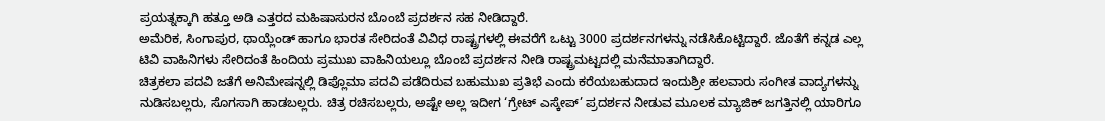ಪ್ರಯತ್ನಕ್ಕಾಗಿ ಹತ್ತೂ ಅಡಿ ಎತ್ತರದ ಮಹಿಷಾಸುರನ ಬೊಂಬೆ ಪ್ರದರ್ಶನ ಸಹ ನೀಡಿದ್ದಾರೆ.
ಅಮೆರಿಕ, ಸಿಂಗಾಪುರ, ಥಾಯ್ಲೆಂಡ್ ಹಾಗೂ ಭಾರತ ಸೇರಿದಂತೆ ವಿವಿಧ ರಾಷ್ಟ್ರಗಳಲ್ಲಿ ಈವರೆಗೆ ಒಟ್ಟು 3000 ಪ್ರದರ್ಶನಗಳನ್ನು ನಡೆಸಿಕೊಟ್ಟಿದ್ದಾರೆ. ಜೊತೆಗೆ ಕನ್ನಡ ಎಲ್ಲ ಟಿವಿ ವಾಹಿನಿಗಳು ಸೇರಿದಂತೆ ಹಿಂದಿಯ ಪ್ರಮುಖ ವಾಹಿನಿಯಲ್ಲೂ ಬೊಂಬೆ ಪ್ರದರ್ಶನ ನೀಡಿ ರಾಷ್ಟ್ರಮಟ್ಟದಲ್ಲಿ ಮನೆಮಾತಾಗಿದ್ದಾರೆ.
ಚಿತ್ರಕಲಾ ಪದವಿ ಜತೆಗೆ ಅನಿಮೇಷನ್ನಲ್ಲಿ ಡಿಪ್ಲೊಮಾ ಪದವಿ ಪಡೆದಿರುವ ಬಹುಮುಖ ಪ್ರತಿಭೆ ಎಂದು ಕರೆಯಬಹುದಾದ ಇಂದುಶ್ರೀ ಹಲವಾರು ಸಂಗೀತ ವಾದ್ಯಗಳನ್ನು ನುಡಿಸಬಲ್ಲರು, ಸೊಗಸಾಗಿ ಹಾಡಬಲ್ಲರು. ಚಿತ್ರ ರಚಿಸಬಲ್ಲರು, ಅಷ್ಟೇ ಅಲ್ಲ ಇದೀಗ ‘ಗ್ರೇಟ್ ಎಸ್ಕೇಪ್’ ಪ್ರದರ್ಶನ ನೀಡುವ ಮೂಲಕ ಮ್ಯಾಜಿಕ್ ಜಗತ್ತಿನಲ್ಲಿ ಯಾರಿಗೂ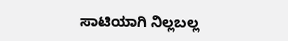ಸಾಟಿಯಾಗಿ ನಿಲ್ಲಬಲ್ಲ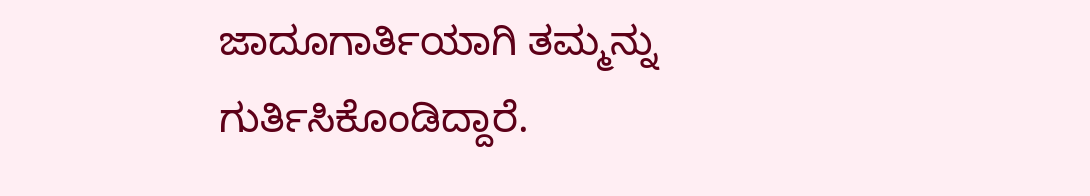ಜಾದೂಗಾರ್ತಿಯಾಗಿ ತಮ್ಮನ್ನು ಗುರ್ತಿಸಿಕೊಂಡಿದ್ದಾರೆ.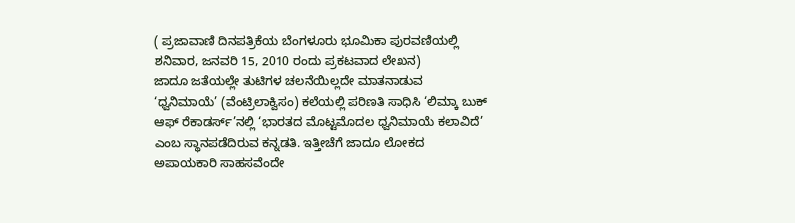( ಪ್ರಜಾವಾಣಿ ದಿನಪತ್ರಿಕೆಯ ಬೆಂಗಳೂರು ಭೂಮಿಕಾ ಪುರವಣಿಯಲ್ಲಿ ಶನಿವಾರ, ಜನವರಿ 15, 2010 ರಂದು ಪ್ರಕಟವಾದ ಲೇಖನ)
ಜಾದೂ ಜತೆಯಲ್ಲೇ ತುಟಿಗಳ ಚಲನೆಯಿಲ್ಲದೇ ಮಾತನಾಡುವ ‘ಧ್ವನಿಮಾಯೆ’ (ವೆಂಟ್ರಿಲಾಕ್ವಿಸಂ) ಕಲೆಯಲ್ಲಿ ಪರಿಣತಿ ಸಾಧಿಸಿ ‘ಲಿಮ್ಕಾ ಬುಕ್ ಆಫ್ ರೆಕಾಡರ್ಸ್’ನಲ್ಲಿ ‘ಭಾರತದ ಮೊಟ್ಟಮೊದಲ ಧ್ವನಿಮಾಯೆ ಕಲಾವಿದೆ’ ಎಂಬ ಸ್ಥಾನಪಡೆದಿರುವ ಕನ್ನಡತಿ. ಇತ್ತೀಚೆಗೆ ಜಾದೂ ಲೋಕದ ಅಪಾಯಕಾರಿ ಸಾಹಸವೆಂದೇ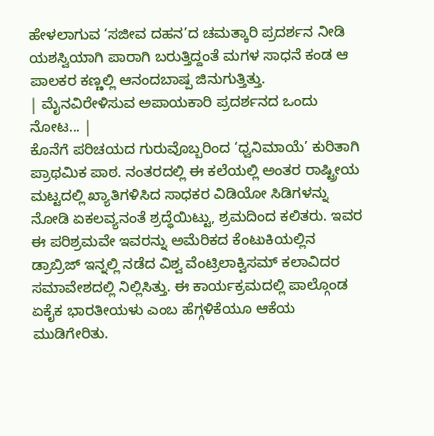ಹೇಳಲಾಗುವ ‘ಸಜೀವ ದಹನ’ದ ಚಮತ್ಕಾರಿ ಪ್ರದರ್ಶನ ನೀಡಿ ಯಶಸ್ವಿಯಾಗಿ ಪಾರಾಗಿ ಬರುತ್ತಿದ್ದಂತೆ ಮಗಳ ಸಾಧನೆ ಕಂಡ ಆ ಪಾಲಕರ ಕಣ್ಣಲ್ಲಿ ಆನಂದಬಾಷ್ಪ ಜಿನುಗುತ್ತಿತ್ತು.
| ಮೈನವಿರೇಳಿಸುವ ಅಪಾಯಕಾರಿ ಪ್ರದರ್ಶನದ ಒಂದು ನೋಟ... |
ಕೊನೆಗೆ ಪರಿಚಯದ ಗುರುವೊಬ್ಬರಿಂದ ‘ಧ್ವನಿಮಾಯೆ’ ಕುರಿತಾಗಿ ಪ್ರಾಥಮಿಕ ಪಾಠ. ನಂತರದಲ್ಲಿ ಈ ಕಲೆಯಲ್ಲಿ ಅಂತರ ರಾಷ್ಟ್ರೀಯ ಮಟ್ಟದಲ್ಲಿ ಖ್ಯಾತಿಗಳಿಸಿದ ಸಾಧಕರ ವಿಡಿಯೋ ಸಿಡಿಗಳನ್ನು ನೋಡಿ ಏಕಲವ್ಯನಂತೆ ಶ್ರದ್ಧೆಯಿಟ್ಟು, ಶ್ರಮದಿಂದ ಕಲಿತರು. ಇವರ ಈ ಪರಿಶ್ರಮವೇ ಇವರನ್ನು ಅಮೆರಿಕದ ಕೆಂಟುಕಿಯಲ್ಲಿನ ಡ್ರಾಬ್ರಿಜ್ ಇನ್ನಲ್ಲಿ ನಡೆದ ವಿಶ್ವ ವೆಂಟ್ರಿಲಾಕ್ವಿಸಮ್ ಕಲಾವಿದರ ಸಮಾವೇಶದಲ್ಲಿ ನಿಲ್ಲಿಸಿತ್ತು. ಈ ಕಾರ್ಯಕ್ರಮದಲ್ಲಿ ಪಾಲ್ಗೊಂಡ ಏಕೈಕ ಭಾರತೀಯಳು ಎಂಬ ಹೆಗ್ಗಳಿಕೆಯೂ ಆಕೆಯ ಮುಡಿಗೇರಿತು.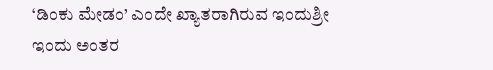‘ಡಿಂಕು ಮೇಡಂ’ ಎಂದೇ ಖ್ಯಾತರಾಗಿರುವ ಇಂದುಶ್ರೀ ಇಂದು ಅಂತರ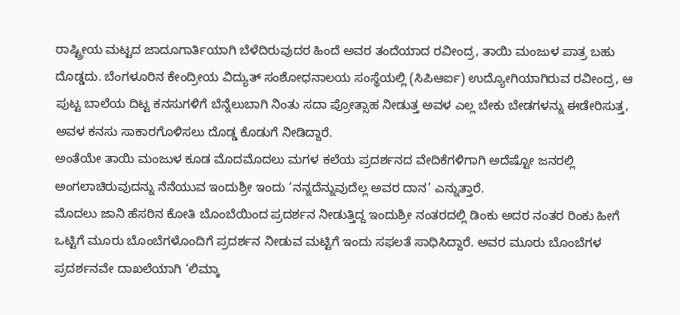ರಾಷ್ಟ್ರೀಯ ಮಟ್ಟದ ಜಾದೂಗಾರ್ತಿಯಾಗಿ ಬೆಳೆದಿರುವುದರ ಹಿಂದೆ ಅವರ ತಂದೆಯಾದ ರವೀಂದ್ರ, ತಾಯಿ ಮಂಜುಳ ಪಾತ್ರ ಬಹು ದೊಡ್ಡದು. ಬೆಂಗಳೂರಿನ ಕೇಂದ್ರೀಯ ವಿದ್ಯುತ್ ಸಂಶೋಧನಾಲಯ ಸಂಸ್ಥೆಯಲ್ಲಿ (ಸಿಪಿಆರ್ಐ) ಉದ್ಯೋಗಿಯಾಗಿರುವ ರವೀಂದ್ರ, ಆ ಪುಟ್ಟ ಬಾಲೆಯ ದಿಟ್ಟ ಕನಸುಗಳಿಗೆ ಬೆನ್ನೆಲುಬಾಗಿ ನಿಂತು ಸದಾ ಪ್ರೋತ್ಸಾಹ ನೀಡುತ್ತ ಅವಳ ಎಲ್ಲ ಬೇಕು ಬೇಡಗಳನ್ನು ಈಡೇರಿಸುತ್ತ, ಅವಳ ಕನಸು ಸಾಕಾರಗೊಳಿಸಲು ದೊಡ್ಡ ಕೊಡುಗೆ ನೀಡಿದ್ದಾರೆ.
ಅಂತೆಯೇ ತಾಯಿ ಮಂಜುಳ ಕೂಡ ಮೊದಮೊದಲು ಮಗಳ ಕಲೆಯ ಪ್ರದರ್ಶನದ ವೇದಿಕೆಗಳಿಗಾಗಿ ಅದೆಷ್ಟೋ ಜನರಲ್ಲಿ ಅಂಗಲಾಚಿರುವುದನ್ನು ನೆನೆಯುವ ಇಂದುಶ್ರೀ ಇಂದು ‘ನನ್ನದೆನ್ನುವುದೆಲ್ಲ ಅವರ ದಾನ’ ಎನ್ನುತ್ತಾರೆ.
ಮೊದಲು ಜಾನಿ ಹೆಸರಿನ ಕೋತಿ ಬೊಂಬೆಯಿಂದ ಪ್ರದರ್ಶನ ನೀಡುತ್ತಿದ್ದ ಇಂದುಶ್ರೀ ನಂತರದಲ್ಲಿ ಡಿಂಕು ಅದರ ನಂತರ ರಿಂಕು ಹೀಗೆ ಒಟ್ಟಿಗೆ ಮೂರು ಬೊಂಬೆಗಳೊಂದಿಗೆ ಪ್ರದರ್ಶನ ನೀಡುವ ಮಟ್ಟಿಗೆ ಇಂದು ಸಫಲತೆ ಸಾಧಿಸಿದ್ದಾರೆ. ಅವರ ಮೂರು ಬೊಂಬೆಗಳ ಪ್ರದರ್ಶನವೇ ದಾಖಲೆಯಾಗಿ ‘ಲಿಮ್ಕಾ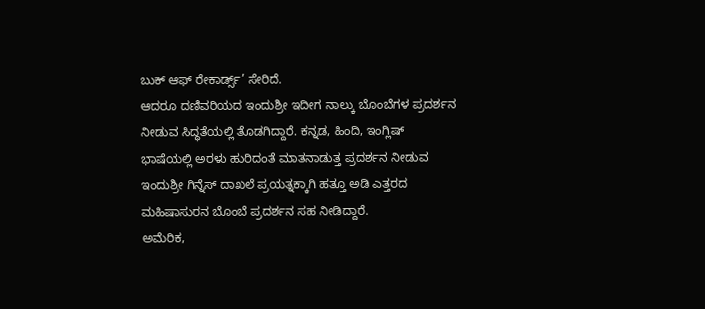ಬುಕ್ ಆಫ್ ರೇಕಾರ್ಡ್ಸ್’ ಸೇರಿದೆ.
ಆದರೂ ದಣಿವರಿಯದ ಇಂದುಶ್ರೀ ಇದೀಗ ನಾಲ್ಕು ಬೊಂಬೆಗಳ ಪ್ರದರ್ಶನ ನೀಡುವ ಸಿದ್ಧತೆಯಲ್ಲಿ ತೊಡಗಿದ್ದಾರೆ. ಕನ್ನಡ, ಹಿಂದಿ, ಇಂಗ್ಲಿಷ್ ಭಾಷೆಯಲ್ಲಿ ಅರಳು ಹುರಿದಂತೆ ಮಾತನಾಡುತ್ತ ಪ್ರದರ್ಶನ ನೀಡುವ ಇಂದುಶ್ರೀ ಗಿನ್ನೆಸ್ ದಾಖಲೆ ಪ್ರಯತ್ನಕ್ಕಾಗಿ ಹತ್ತೂ ಅಡಿ ಎತ್ತರದ ಮಹಿಷಾಸುರನ ಬೊಂಬೆ ಪ್ರದರ್ಶನ ಸಹ ನೀಡಿದ್ದಾರೆ.
ಅಮೆರಿಕ,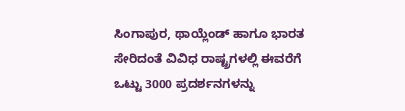ಸಿಂಗಾಪುರ, ಥಾಯ್ಲೆಂಡ್ ಹಾಗೂ ಭಾರತ ಸೇರಿದಂತೆ ವಿವಿಧ ರಾಷ್ಟ್ರಗಳಲ್ಲಿ ಈವರೆಗೆ ಒಟ್ಟು 3000 ಪ್ರದರ್ಶನಗಳನ್ನು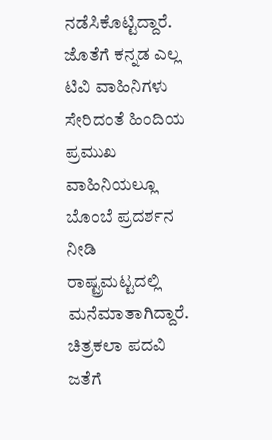ನಡೆಸಿಕೊಟ್ಟಿದ್ದಾರೆ. ಜೊತೆಗೆ ಕನ್ನಡ ಎಲ್ಲ ಟಿವಿ ವಾಹಿನಿಗಳು ಸೇರಿದಂತೆ ಹಿಂದಿಯ ಪ್ರಮುಖ ವಾಹಿನಿಯಲ್ಲೂ ಬೊಂಬೆ ಪ್ರದರ್ಶನ ನೀಡಿ ರಾಷ್ಟ್ರಮಟ್ಟದಲ್ಲಿ ಮನೆಮಾತಾಗಿದ್ದಾರೆ.
ಚಿತ್ರಕಲಾ ಪದವಿ ಜತೆಗೆ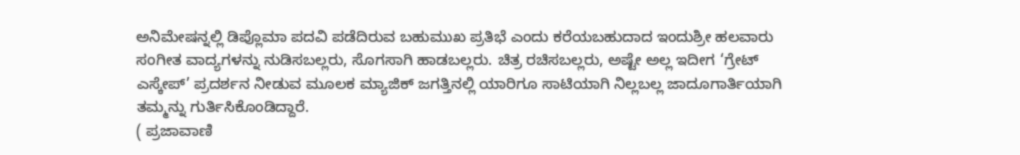ಅನಿಮೇಷನ್ನಲ್ಲಿ ಡಿಪ್ಲೊಮಾ ಪದವಿ ಪಡೆದಿರುವ ಬಹುಮುಖ ಪ್ರತಿಭೆ ಎಂದು ಕರೆಯಬಹುದಾದ ಇಂದುಶ್ರೀ ಹಲವಾರು ಸಂಗೀತ ವಾದ್ಯಗಳನ್ನು ನುಡಿಸಬಲ್ಲರು, ಸೊಗಸಾಗಿ ಹಾಡಬಲ್ಲರು. ಚಿತ್ರ ರಚಿಸಬಲ್ಲರು, ಅಷ್ಟೇ ಅಲ್ಲ ಇದೀಗ ‘ಗ್ರೇಟ್ ಎಸ್ಕೇಪ್’ ಪ್ರದರ್ಶನ ನೀಡುವ ಮೂಲಕ ಮ್ಯಾಜಿಕ್ ಜಗತ್ತಿನಲ್ಲಿ ಯಾರಿಗೂ ಸಾಟಿಯಾಗಿ ನಿಲ್ಲಬಲ್ಲ ಜಾದೂಗಾರ್ತಿಯಾಗಿ ತಮ್ಮನ್ನು ಗುರ್ತಿಸಿಕೊಂಡಿದ್ದಾರೆ.
( ಪ್ರಜಾವಾಣಿ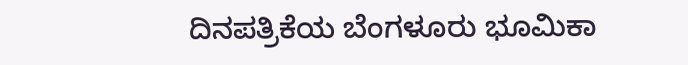ದಿನಪತ್ರಿಕೆಯ ಬೆಂಗಳೂರು ಭೂಮಿಕಾ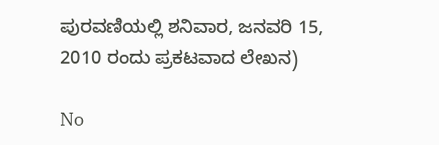ಪುರವಣಿಯಲ್ಲಿ ಶನಿವಾರ, ಜನವರಿ 15, 2010 ರಂದು ಪ್ರಕಟವಾದ ಲೇಖನ)

No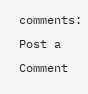comments:
Post a Comment